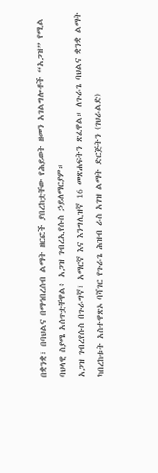በቋንቋ፣ በባህልና በማኅበረሰብ ልማት ዘርፎች ያበረከቷቸው የሕይወት ዘመን አገልግሎቶች “አጋዝ” የሚል ባህላዊ ስያሜ አሰጥቷቸዋል፥ አጋዝ ገብረኢየሱስ ኃይለማርያም።
አጋዝ ገብረየሱስ በጉራግኛ፣ አማርኛ እና እንግሊዝኛ 16 መጽሐፍትን ጽፈዋል። ለጉራጌ ባህልና ቋንቋ ልማት ካበረከቱት አስተዋጽኦ ባሻገር የጉራጌ ሕዝብ ራስ አገዝ ልማት ድርጅትን (ገህራልድ)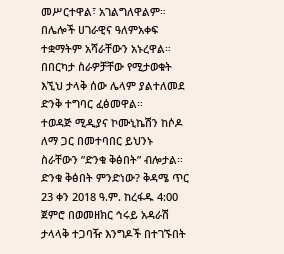መሥርተዋል፣ አገልግለዋልም። በሌሎች ሀገራዊና ዓለምአቀፍ ተቋማትም አሻራቸውን አኑረዋል።
በበርካታ ስራዎቻቸው የሚታወቁት እኚህ ታላቅ ሰው ሌላም ያልተለመደ ድንቅ ተግባር ፈፅመዋል።
ተወዳጅ ሚዲያና ኮሙኒኬሽን ከሶዶ ለማ ጋር በመተባበር ይህንኑ ስራቸውን ”ድንቁ ቅፅበት” ብሎታል። ድንቁ ቅፅበት ምንድነው? ቅዳሜ ጥር 23 ቀን 2018 ዓ.ም. ከረፋዱ 4:00 ጀምሮ በወመዘክር ኅሩይ አዳራሽ ታላላቅ ተጋባዥ እንግዶች በተገኙበት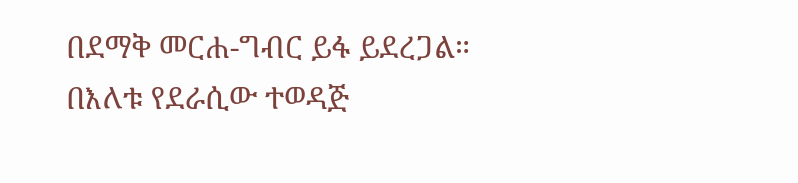በደማቅ መርሐ-ግብር ይፋ ይደረጋል።
በእለቱ የደራሲው ተወዳጅ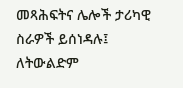መጻሕፍትና ሌሎች ታሪካዊ ስራዎች ይሰነዳሉ፤ ለትውልድም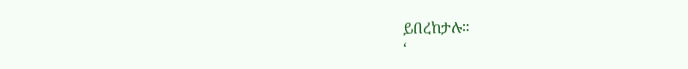ይበረከታሉ።
‘